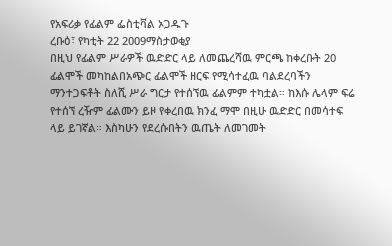የአፍሪቃ የፊልም ፌስቲቫል ኦጋዱጉ
ረቡዕ፣ የካቲት 22 2009ማስታወቂያ
በዚህ የፊልም ሥራዎች ዉድድር ላይ ለመጨረሻዉ ምርጫ ከቀረቡት 20 ፊልሞች መካከልበአጭር ፊልሞች ዘርፍ የሚሳተፈዉ ባልደረባችን ማንተጋፍቶት ስለሺ ሥራ ግርታ የተሰኘዉ ፊልምም ተካቷል። ከእሱ ሌላም ፍሬ የተሰኘ ረዥም ፊልሙን ይዞ የቀረበዉ ክንፈ ማሞ በዚሁ ዉድድር በመሳተፍ ላይ ይገኛል። እስካሁን የደረሱበትን ዉጤት ለመገመት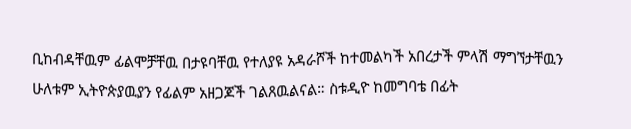ቢከብዳቸዉም ፊልሞቻቸዉ በታዩባቸዉ የተለያዩ አዳራሾች ከተመልካች አበረታች ምላሽ ማግኘታቸዉን ሁለቱም ኢትዮጵያዉያን የፊልም አዘጋጆች ገልጸዉልናል። ስቱዲዮ ከመግባቴ በፊት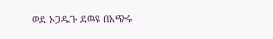ወደ ኦጋዱጉ ደዉዩ በአጭሩ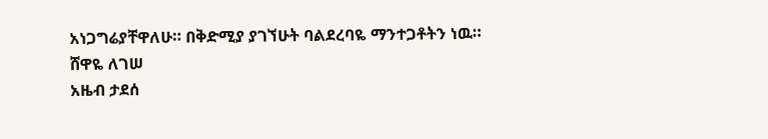አነጋግሬያቸዋለሁ። በቅድሚያ ያገኘሁት ባልደረባዬ ማንተጋቶትን ነዉ።
ሸዋዬ ለገሠ
አዜብ ታደሰ